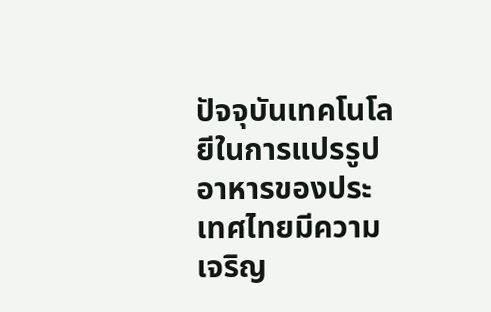ปัจจุบันเทคโนโลยีในการแปรรูปอาหารของประเทศไทยมีความเจริญ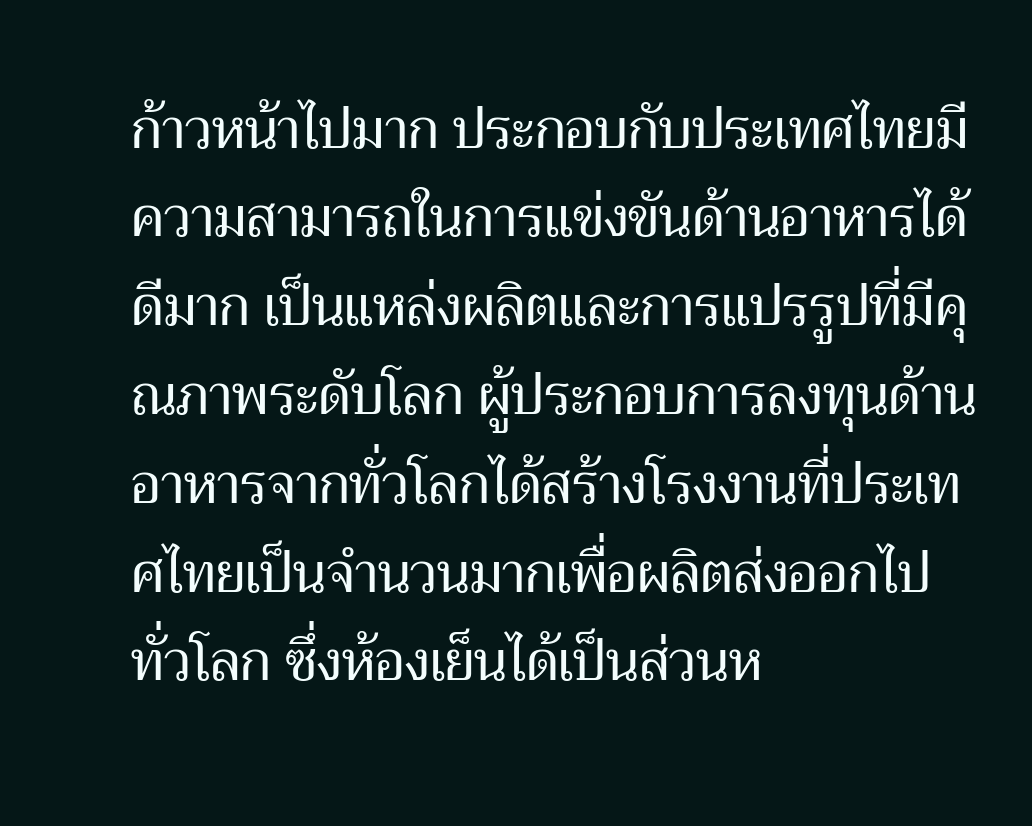ก้าวหน้าไปมาก ประกอบกับประเทศไทยมีความสามารถในการแข่งขันด้านอาหารได้ดีมาก เป็นแหล่งผลิตและการแปรรูปที่มีคุณภาพระดับโลก ผู้ประกอบการลงทุนด้านอาหารจากทั่วโลกได้สร้างโรงงานที่ประเทศไทยเป็นจำนวนมากเพื่อผลิตส่งออกไปทั่วโลก ซึ่งห้องเย็นได้เป็นส่วนห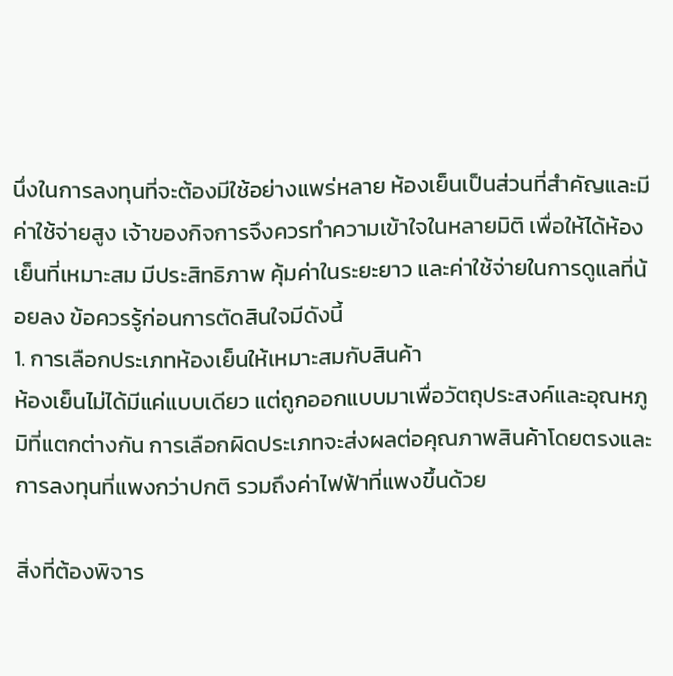นึ่งในการลงทุนที่จะต้องมีใช้อย่างแพร่หลาย ห้องเย็นเป็นส่วนที่สำคัญและมีค่าใช้จ่ายสูง เจ้าของกิจการจึงควรทำความเข้าใจในหลายมิติ เพื่อให้ได้ห้องเย็นที่เหมาะสม มีประสิทธิภาพ คุ้มค่าในระยะยาว และค่าใช้จ่ายในการดูแลที่น้อยลง ข้อควรรู้ก่อนการตัดสินใจมีดังนี้
1. การเลือกประเภทห้องเย็นให้เหมาะสมกับสินค้า
ห้องเย็นไม่ได้มีแค่แบบเดียว แต่ถูกออกแบบมาเพื่อวัตถุประสงค์และอุณหภูมิที่แตกต่างกัน การเลือกผิดประเภทจะส่งผลต่อคุณภาพสินค้าโดยตรงและการลงทุนที่แพงกว่าปกติ รวมถึงค่าไฟฟ้าที่แพงขึ้นด้วย

สิ่งที่ต้องพิจาร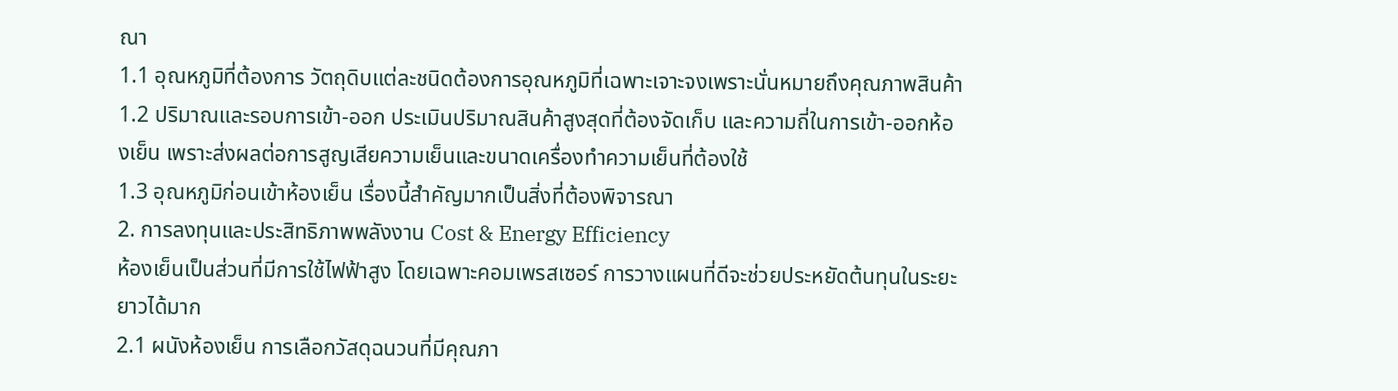ณา
1.1 อุณหภูมิที่ต้องการ วัตถุดิบแต่ละชนิดต้องการอุณหภูมิที่เฉพาะเจาะจงเพราะนั่นหมายถึงคุณภาพสินค้า
1.2 ปริมาณและรอบการเข้า-ออก ประเมินปริมาณสินค้าสูงสุดที่ต้องจัดเก็บ และความถี่ในการเข้า-ออกห้องเย็น เพราะส่งผลต่อการสูญเสียความเย็นและขนาดเครื่องทำความเย็นที่ต้องใช้
1.3 อุณหภูมิก่อนเข้าห้องเย็น เรื่องนี้สำคัญมากเป็นสิ่งที่ต้องพิจารณา
2. การลงทุนและประสิทธิภาพพลังงาน Cost & Energy Efficiency
ห้องเย็นเป็นส่วนที่มีการใช้ไฟฟ้าสูง โดยเฉพาะคอมเพรสเซอร์ การวางแผนที่ดีจะช่วยประหยัดต้นทุนในระยะยาวได้มาก
2.1 ผนังห้องเย็น การเลือกวัสดุฉนวนที่มีคุณภา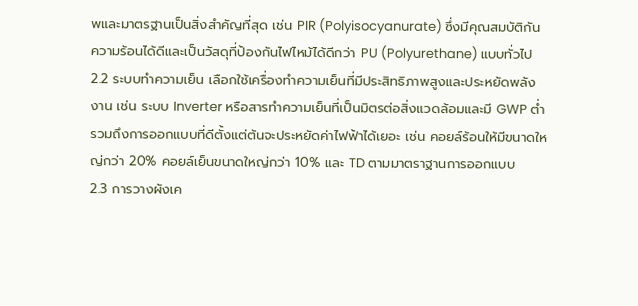พและมาตรฐานเป็นสิ่งสำคัญที่สุด เช่น PIR (Polyisocyanurate) ซึ่งมีคุณสมบัติกันความร้อนได้ดีและเป็นวัสดุที่ป้องกันไฟไหม้ได้ดีกว่า PU (Polyurethane) แบบทั่วไป
2.2 ระบบทำความเย็น เลือกใช้เครื่องทำความเย็นที่มีประสิทธิภาพสูงและประหยัดพลังงาน เช่น ระบบ Inverter หรือสารทำความเย็นที่เป็นมิตรต่อสิ่งแวดล้อมและมี GWP ต่ำ รวมถึงการออกแบบที่ดีตั้งแต่ต้นจะประหยัดค่าไฟฟ้าได้เยอะ เช่น คอยล์ร้อนให้มีขนาดใหญ่กว่า 20% คอยล์เย็นขนาดใหญ่กว่า 10% และ TD ตามมาตราฐานการออกแบบ
2.3 การวางผังเค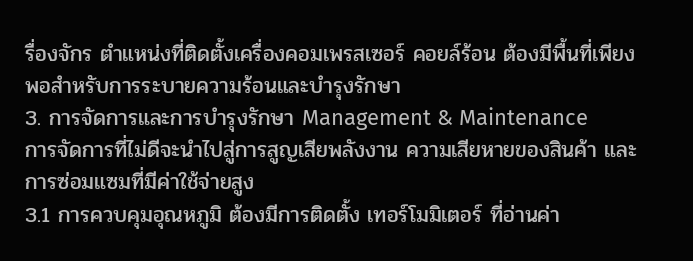รื่องจักร ตำแหน่งที่ติดตั้งเครื่องคอมเพรสเซอร์ คอยล์ร้อน ต้องมีพื้นที่เพียงพอสำหรับการระบายความร้อนและบำรุงรักษา
3. การจัดการและการบำรุงรักษา Management & Maintenance
การจัดการที่ไม่ดีจะนำไปสู่การสูญเสียพลังงาน ความเสียหายของสินค้า และการซ่อมแซมที่มีค่าใช้จ่ายสูง
3.1 การควบคุมอุณหภูมิ ต้องมีการติดตั้ง เทอร์โมมิเตอร์ ที่อ่านค่า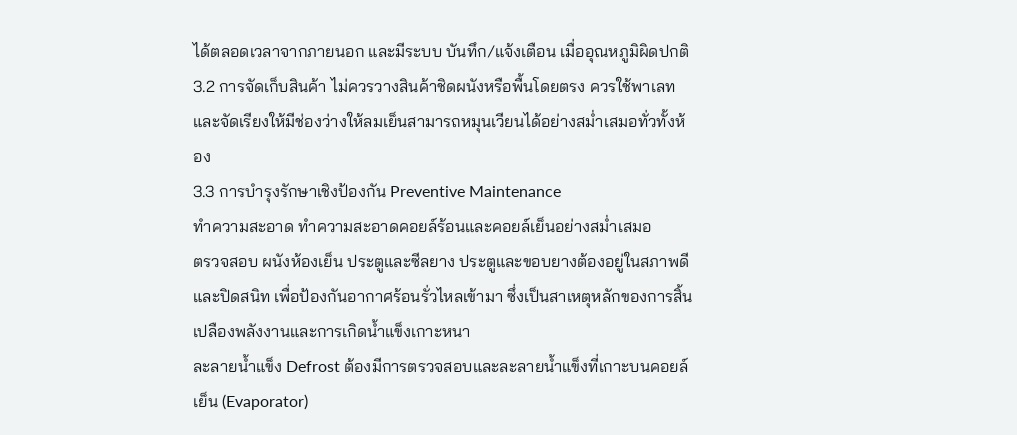ได้ตลอดเวลาจากภายนอก และมีระบบ บันทึก/แจ้งเตือน เมื่ออุณหภูมิผิดปกติ
3.2 การจัดเก็บสินค้า ไม่ควรวางสินค้าชิดผนังหรือพื้นโดยตรง ควรใช้พาเลท และจัดเรียงให้มีช่องว่างให้ลมเย็นสามารถหมุนเวียนได้อย่างสม่ำเสมอทั่วทั้งห้อง
3.3 การบำรุงรักษาเชิงป้องกัน Preventive Maintenance
ทำความสะอาด ทำความสะอาดคอยล์ร้อนและคอยล์เย็นอย่างสม่ำเสมอ
ตรวจสอบ ผนังห้องเย็น ประตูและซีลยาง ประตูและขอบยางต้องอยู่ในสภาพดีและปิดสนิท เพื่อป้องกันอากาศร้อนรั่วไหลเข้ามา ซึ่งเป็นสาเหตุหลักของการสิ้นเปลืองพลังงานและการเกิดน้ำแข็งเกาะหนา
ละลายน้ำแข็ง Defrost ต้องมีการตรวจสอบและละลายน้ำแข็งที่เกาะบนคอยล์เย็น (Evaporator)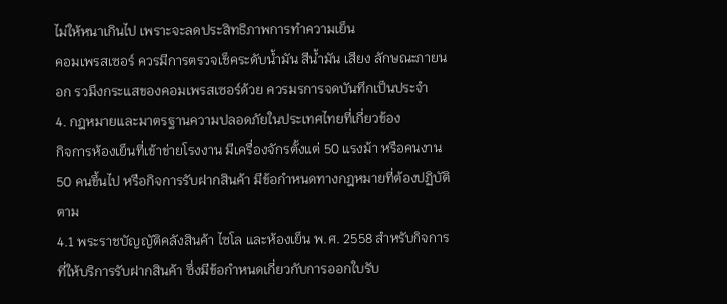ไม่ให้หนาเกินไป เพราะจะลดประสิทธิภาพการทำความเย็น
คอมเพรสเซอร์ ควรมีการตรวจเช็คระดับน้ำมัน สีน้ำมัน เสียง ลักษณะภายนอก รวมึงกระแสของคอมเพรสเซอร์ด้วย ควรมรการจดบันทึกเป็นประจำ
4. กฎหมายและมาตรฐานความปลอดภัยในประเทศไทยที่เกี่ยวข้อง
กิจการห้องเย็นที่เข้าข่ายโรงงาน มีเครื่องจักรตั้งแต่ 50 แรงม้า หรือคนงาน 50 คนขึ้นไป หรือกิจการรับฝากสินค้า มีข้อกำหนดทางกฎหมายที่ต้องปฏิบัติตาม
4.1 พระราชบัญญัติคลังสินค้า ไซโล และห้องเย็น พ.ศ. 2558 สำหรับกิจการที่ให้บริการรับฝากสินค้า ซึ่งมีข้อกำหนดเกี่ยวกับการออกใบรับ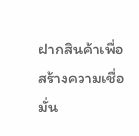ฝากสินค้าเพื่อสร้างความเชื่อมั่น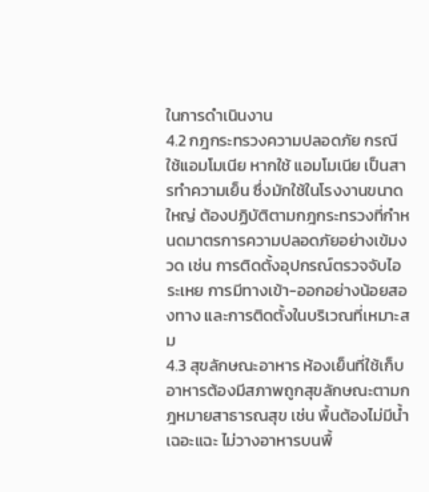ในการดำเนินงาน
4.2 กฎกระทรวงความปลอดภัย กรณีใช้แอมโมเนีย หากใช้ แอมโมเนีย เป็นสารทำความเย็น ซึ่งมักใช้ในโรงงานขนาดใหญ่ ต้องปฏิบัติตามกฎกระทรวงที่กำหนดมาตรการความปลอดภัยอย่างเข้มงวด เช่น การติดตั้งอุปกรณ์ตรวจจับไอระเหย การมีทางเข้า-ออกอย่างน้อยสองทาง และการติดตั้งในบริเวณที่เหมาะสม
4.3 สุขลักษณะอาหาร ห้องเย็นที่ใช้เก็บอาหารต้องมีสภาพถูกสุขลักษณะตามกฎหมายสาธารณสุข เช่น พื้นต้องไม่มีน้ำเฉอะแฉะ ไม่วางอาหารบนพื้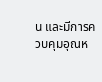น และมีการควบคุมอุณห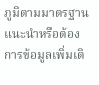ภูมิตามมาตรฐาน
แนะนำหรือต้องการข้อมูลเพิ่มเติ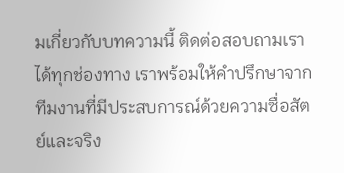มเกี่ยวกับบทความนี้ ติดต่อสอบถามเราได้ทุกช่องทาง เราพร้อมให้คำปรึกษาจากทีมงานที่มีประสบการณ์ด้วยความซื่อสัตย์และจริง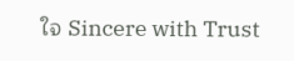ใจ Sincere with Trust